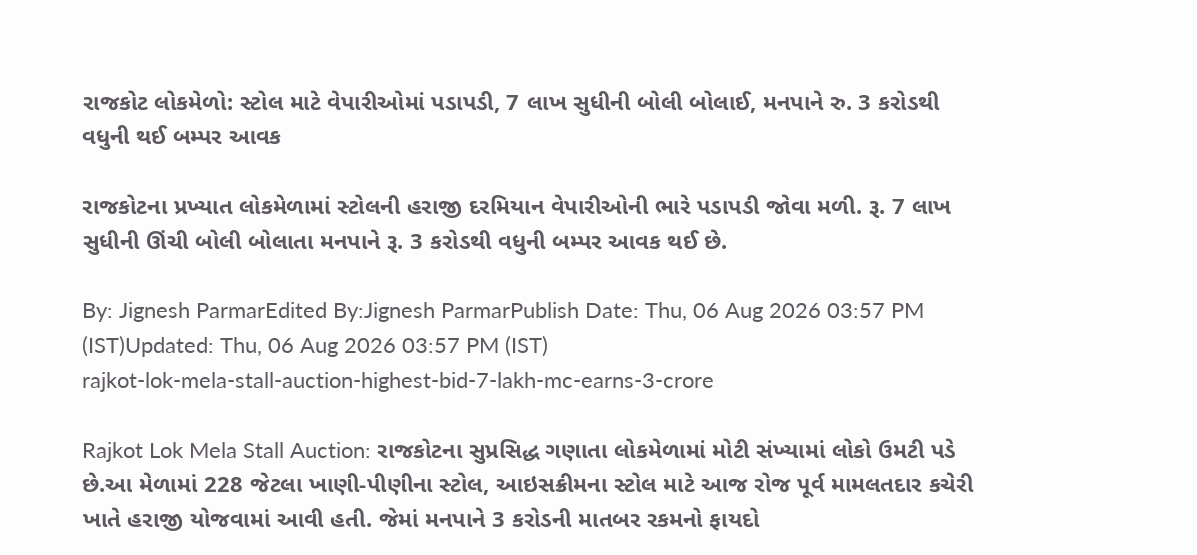રાજકોટ લોકમેળો: સ્ટોલ માટે વેપારીઓમાં પડાપડી, 7 લાખ સુધીની બોલી બોલાઈ, મનપાને રુ. 3 કરોડથી વધુની થઈ બમ્પર આવક

રાજકોટના પ્રખ્યાત લોકમેળામાં સ્ટોલની હરાજી દરમિયાન વેપારીઓની ભારે પડાપડી જોવા મળી. રૂ. 7 લાખ સુધીની ઊંચી બોલી બોલાતા મનપાને રૂ. 3 કરોડથી વધુની બમ્પર આવક થઈ છે.

By: Jignesh ParmarEdited By:Jignesh ParmarPublish Date: Thu, 06 Aug 2026 03:57 PM (IST)Updated: Thu, 06 Aug 2026 03:57 PM (IST)
rajkot-lok-mela-stall-auction-highest-bid-7-lakh-mc-earns-3-crore

Rajkot Lok Mela Stall Auction: રાજકોટના સુપ્રસિદ્ધ ગણાતા લોકમેળામાં મોટી સંખ્યામાં લોકો ઉમટી પડે છે.આ મેળામાં 228 જેટલા ખાણી-પીણીના સ્ટોલ, આઇસક્રીમના સ્ટોલ માટે આજ રોજ પૂર્વ મામલતદાર કચેરી ખાતે હરાજી યોજવામાં આવી હતી. જેમાં મનપાને 3 કરોડની માતબર રકમનો ફાયદો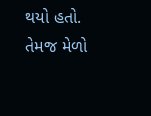થયો હતો. તેમજ મેળો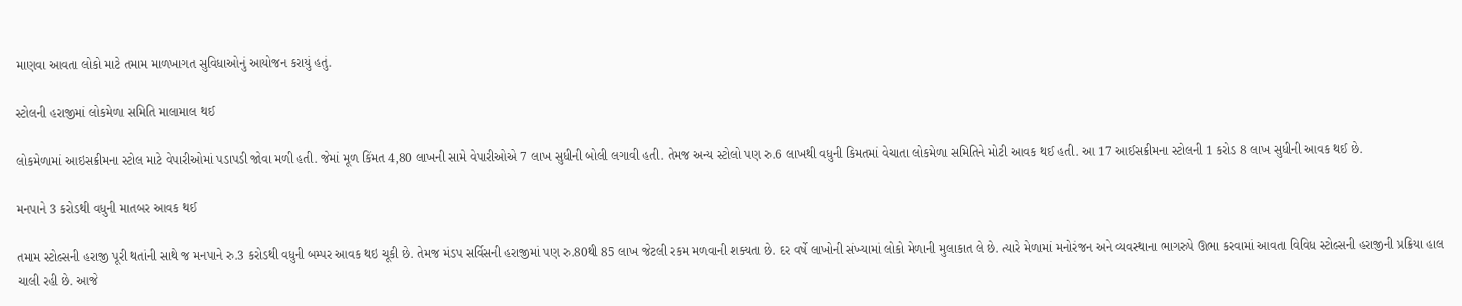માણવા આવતા લોકો માટે તમામ માળખાગત સુવિધાઓનું આયોજન કરાયું હતું.

સ્ટોલની હરાજીમાં લોકમેળા સમિતિ માલામાલ થઈ

લોકમેળામાં આઇસક્રીમના સ્ટોલ માટે વેપારીઓમાં પડાપડી જોવા મળી હતી. જેમાં મૂળ કિંમત 4,80 લાખની સામે વેપારીઓએ 7 લાખ સુધીની બોલી લગાવી હતી. તેમજ અન્ય સ્ટોલો પણ રુ.6 લાખથી વધુની કિમતમાં વેચાતા લોકમેળા સમિતિને મોટી આવક થઈ હતી. આ 17 આઈસક્રીમના સ્ટોલની 1 કરોડ 8 લાખ સુધીની આવક થઈ છે.

મનપાને 3 કરોડથી વધુની માતબર આવક થઈ

તમામ સ્ટોલ્સની હરાજી પૂરી થતાંની સાથે જ મનપાને રુ.3 કરોડથી વધુની બમ્પર આવક થઇ ચૂકી છે. તેમજ મંડપ સર્વિસની હરાજીમાં પણ રુ.80થી 85 લાખ જેટલી રકમ મળવાની શક્યતા છે. દર વર્ષે લાખોની સંખ્યામાં લોકો મેળાની મુલાકાત લે છે. ત્યારે મેળામાં મનોરંજન અને વ્યવસ્થાના ભાગરુપે ઊભા કરવામાં આવતા વિવિધ સ્ટોલ્સની હરાજીની પ્રક્રિયા હાલ ચાલી રહી છે. આજે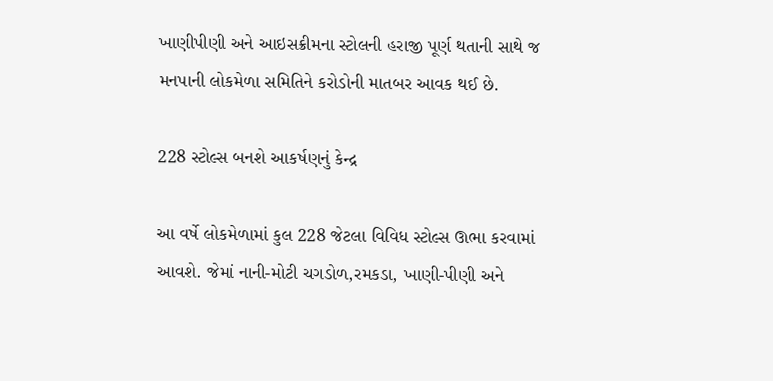ખાણીપીણી અને આઇસક્રીમના સ્ટોલની હરાજી પૂર્ણ થતાની સાથે જ મનપાની લોકમેળા સમિતિને કરોડોની માતબર આવક થઈ છે.

228 સ્ટોલ્સ બનશે આકર્ષણનું કેન્દ્ર

આ વર્ષે લોકમેળામાં કુલ 228 જેટલા વિવિધ સ્ટોલ્સ ઊભા કરવામાં આવશે. જેમાં નાની-મોટી ચગડોળ,રમકડા, ખાણી-પીણી અને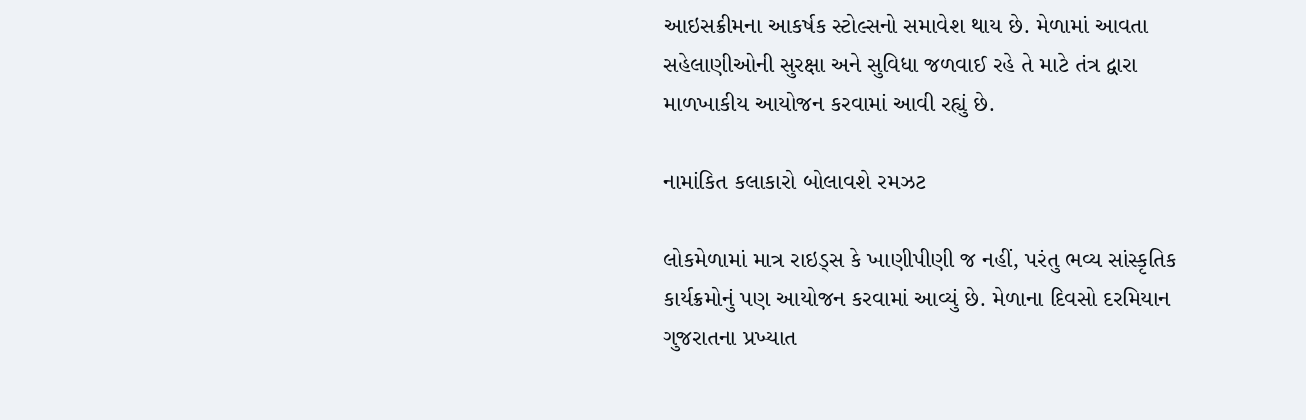આઇસક્રીમના આકર્ષક સ્ટોલ્સનો સમાવેશ થાય છે. મેળામાં આવતા સહેલાણીઓની સુરક્ષા અને સુવિધા જળવાઈ રહે તે માટે તંત્ર દ્વારા માળખાકીય આયોજન કરવામાં આવી રહ્યું છે.

નામાંકિત કલાકારો બોલાવશે રમઝટ

લોકમેળામાં માત્ર રાઇડ્સ કે ખાણીપીણી જ નહીં, પરંતુ ભવ્ય સાંસ્કૃતિક કાર્યક્રમોનું પણ આયોજન કરવામાં આવ્યું છે. મેળાના દિવસો દરમિયાન ગુજરાતના પ્રખ્યાત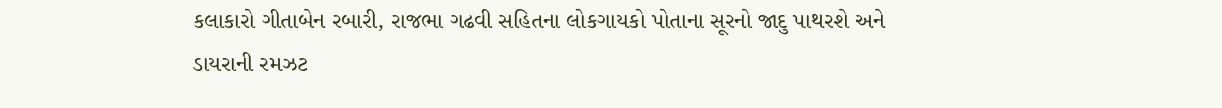કલાકારો ગીતાબેન રબારી, રાજભા ગઢવી સહિતના લોકગાયકો પોતાના સૂરનો જાદુ પાથરશે અને ડાયરાની રમઝટ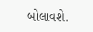બોલાવશે.